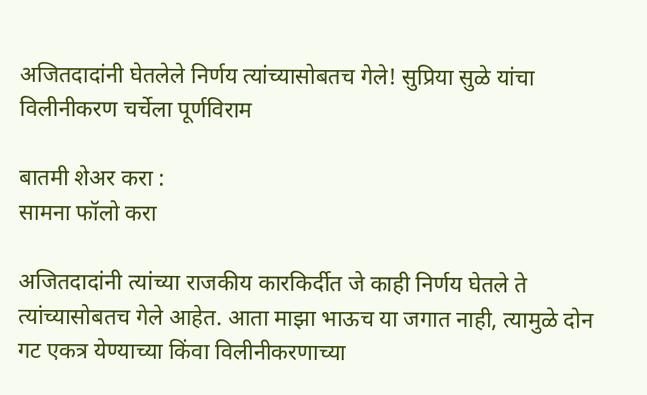अजितदादांनी घेतलेले निर्णय त्यांच्यासोबतच गेले! सुप्रिया सुळे यांचा विलीनीकरण चर्चेला पूर्णविराम

बातमी शेअर करा :
सामना फॉलो करा

अजितदादांनी त्यांच्या राजकीय कारकिर्दीत जे काही निर्णय घेतले ते त्यांच्यासोबतच गेले आहेत. आता माझा भाऊच या जगात नाही, त्यामुळे दोन गट एकत्र येण्याच्या किंवा विलीनीकरणाच्या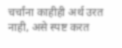चर्चांना काहीही अर्थ उरत नाही, असे स्पष्ट करत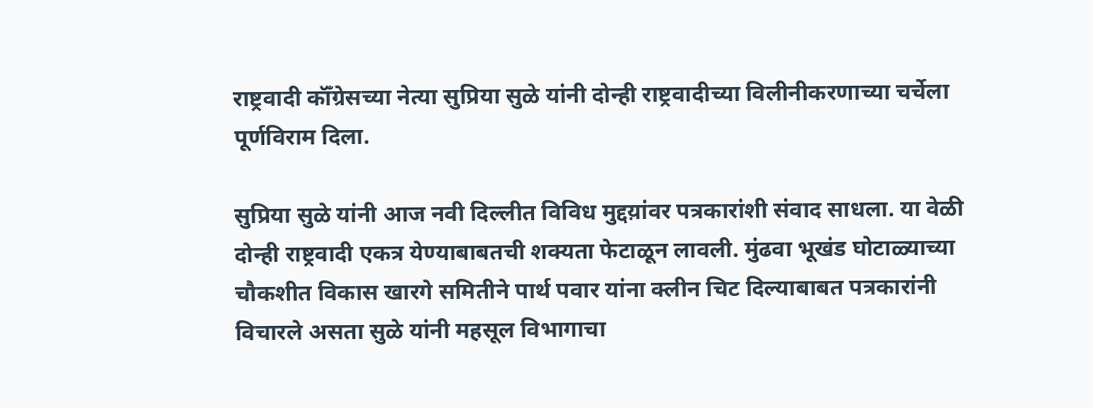राष्ट्रवादी कॉँग्रेसच्या नेत्या सुप्रिया सुळे यांनी दोन्ही राष्ट्रवादीच्या विलीनीकरणाच्या चर्चेला पूर्णविराम दिला.

सुप्रिया सुळे यांनी आज नवी दिल्लीत विविध मुद्दय़ांवर पत्रकारांशी संवाद साधला. या वेळी दोन्ही राष्ट्रवादी एकत्र येण्याबाबतची शक्यता फेटाळून लावली. मुंढवा भूखंड घोटाळ्याच्या चौकशीत विकास खारगे समितीने पार्थ पवार यांना क्लीन चिट दिल्याबाबत पत्रकारांनी विचारले असता सुळे यांनी महसूल विभागाचा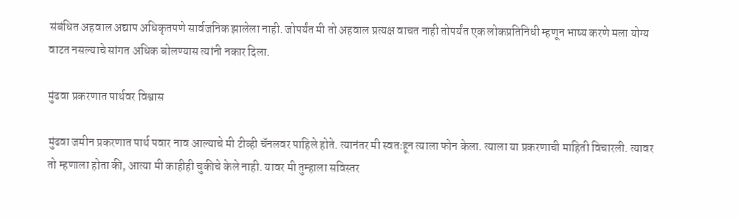संबंधित अहवाल अद्याप अधिकृतपणे सार्वजनिक झालेला नाही. जोपर्यंत मी तो अहवाल प्रत्यक्ष वाचत नाही तोपर्यंत एक लोकप्रतिनिधी म्हणून भाष्य करणे मला योग्य वाटत नसल्याचे सांगत अधिक बोलण्यास त्यांनी नकार दिला.

मुंढवा प्रकरणात पार्थवर विश्वास

मुंढवा जमीन प्रकरणात पार्थ पवार नाव आल्याचे मी टीव्ही चॅनलवर पाहिले होते. त्यानंतर मी स्वतःहून त्याला फोन केला. त्याला या प्रकरणाची माहिती विचारली. त्यावर तो म्हणाला होता की, आत्या मी काहीही चुकीचे केले नाही. यावर मी तुम्हाला सविस्तर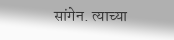सांगेन. त्याच्या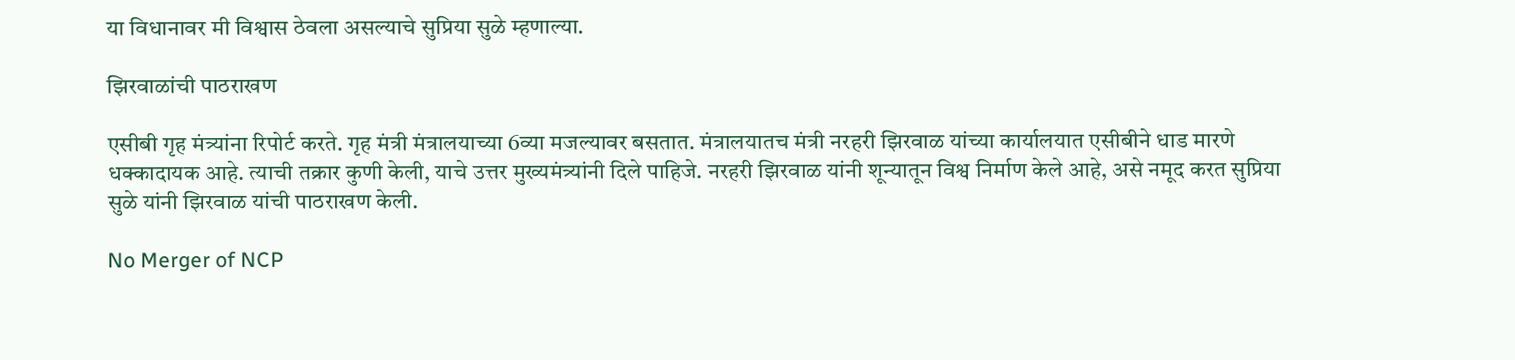या विधानावर मी विश्वास ठेवला असल्याचे सुप्रिया सुळे म्हणाल्या.

झिरवाळांची पाठराखण

एसीबी गृह मंत्र्यांना रिपोर्ट करते. गृह मंत्री मंत्रालयाच्या 6व्या मजल्यावर बसतात. मंत्रालयातच मंत्री नरहरी झिरवाळ यांच्या कार्यालयात एसीबीने धाड मारणे धक्कादायक आहे. त्याची तक्रार कुणी केली, याचे उत्तर मुख्यमंत्र्यांनी दिले पाहिजे. नरहरी झिरवाळ यांनी शून्यातून विश्व निर्माण केले आहे, असे नमूद करत सुप्रिया सुळे यांनी झिरवाळ यांची पाठराखण केली.

No Merger of NCP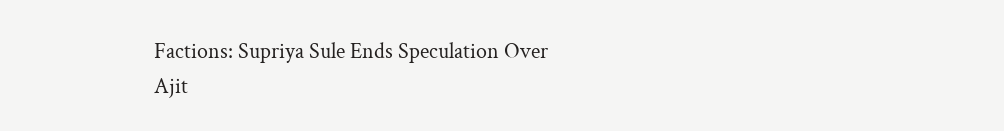Factions: Supriya Sule Ends Speculation Over Ajit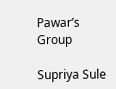Pawar’s Group

Supriya Sule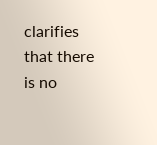clarifies that there is no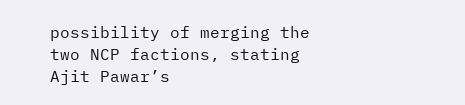possibility of merging the two NCP factions, stating Ajit Pawar’s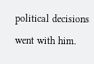political decisions went with him.